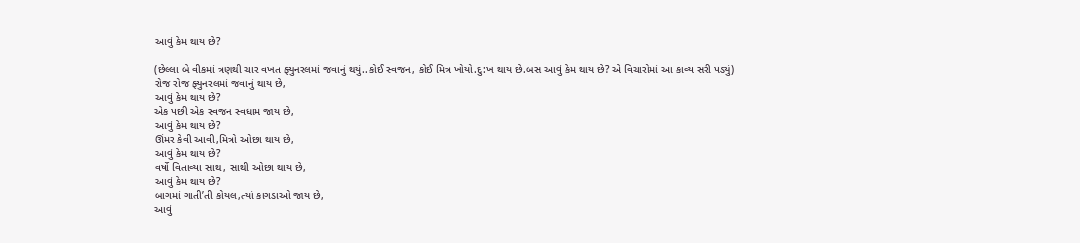આવું કેમ થાય છે?

(છેલ્લા બે વીકમાં ત્રણથી ચાર વખત ફ્યુનરલમાં જવાનું થયું..કોઈ સ્વજન, કોઈ મિત્ર ખોયો.દુ:ખ થાય છે.બસ આવું કેમ થાય છે? એ વિચારોમાં આ કાવ્ય સરી પડ્યું)
રોજ રોજ ફ્યુનરલમાં જવાનું થાય છે,
આવું કેમ થાય છે?
એક પછી એક સ્વજન સ્વધામ જાય છે,
આવું કેમ થાય છે?
ઊંમર કેવી આવી,મિત્રો ઓછા થાય છે,
આવું કેમ થાય છે?
વર્ષો વિતાવ્યા સાથ, સાથી ઓછા થાય છે,
આવું કેમ થાય છે?
બાગમાં ગાતી’તી કોયલ,ત્યાં કાગડાઓ જાય છે,
આવું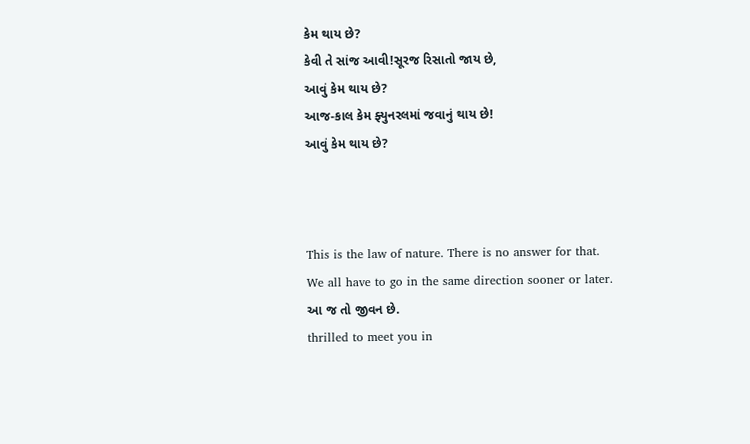કેમ થાય છે?
કેવી તે સાંજ આવી!સૂરજ રિસાતો જાય છે,
આવું કેમ થાય છે?
આજ-કાલ કેમ ફ્યુનરલમાં જવાનું થાય છે!
આવું કેમ થાય છે?



This is the law of nature. There is no answer for that.
We all have to go in the same direction sooner or later.
આ જ તો જીવન છે.
thrilled to meet you in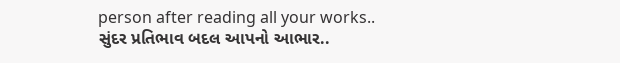person after reading all your works..
સુંદર પ્રતિભાવ બદલ આપનો આભાર..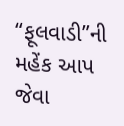“ફૂલવાડી”ની મહેંક આપ જેવા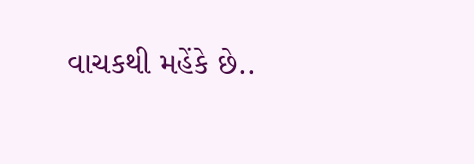વાચકથી મહેંકે છે..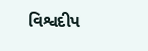વિશ્વદીપ